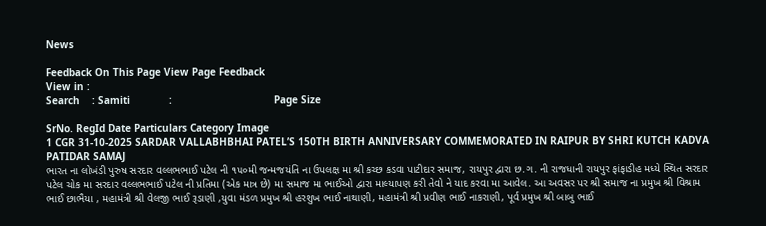News

Feedback On This Page View Page Feedback
View in :
Search    : Samiti             :                                  Page Size

SrNo. RegId Date Particulars Category Image
1 CGR 31-10-2025 SARDAR VALLABHBHAI PATEL’S 150TH BIRTH ANNIVERSARY COMMEMORATED IN RAIPUR BY SHRI KUTCH KADVA PATIDAR SAMAJ
ભારત ના લોખંડી પુરુષ સરદાર વલ્લભભાઈ પટેલ ની ૧૫૦મી જન્મજયંતિ ના ઉપલક્ષ મા શ્રી કચ્છ કડવા પાટીદાર સમાજ, રાયપુર દ્વારા છ.ગ. ની રાજધાની રાયપુર ફાંફાડીહ મધ્યે સ્થિત સરદાર પટેલ ચોક મા સરદાર વલ્લભભાઈ પટેલ ની પ્રતિમા (એક માત્ર છે) મા સમાજ મા ભાઈઓ દ્વારા માલ્યાપણ કરી તેવો ને યાદ કરવા મા આવેલ. આ અવસર પર શ્રી સમાજ ના પ્રમુખ શ્રી વિશ્રામ ભાઈ છાભૈયા , મહામંત્રી શ્રી વેલજી ભાઈ રૂડાણી ,યુવા મંડળ પ્રમુખ શ્રી હરશુખ ભાઈ નાથાણી, મહામંત્રી શ્રી પ્રવીણ ભાઈ નાકરાણી, પૂર્વ પ્રમુખ શ્રી બાબુ ભાઈ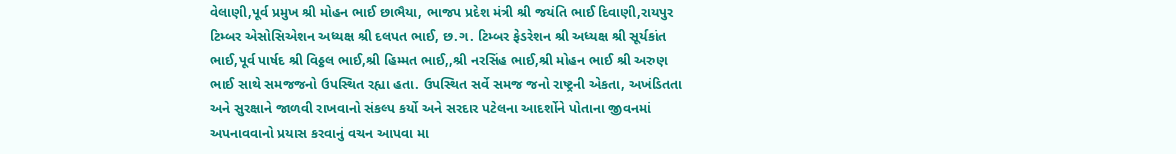વેલાણી,પૂર્વ પ્રમુખ શ્રી મોહન ભાઈ છાભૈયા, ભાજપ પ્રદેશ મંત્રી શ્રી જયંતિ ભાઈ દિવાણી,રાયપુર ટિમ્બર એસોસિએશન અધ્યક્ષ શ્રી દલપત ભાઈ, છ.ગ. ટિમ્બર ફેડરેશન શ્રી અધ્યક્ષ શ્રી સૂર્યકાંત ભાઈ,પૂર્વ પાર્ષદ શ્રી વિઠ્ઠલ ભાઈ,શ્રી હિમ્મત ભાઈ,,શ્રી નરસિંહ ભાઈ,શ્રી મોહન ભાઈ શ્રી અરુણ ભાઈ સાથે સમજજનો ઉપસ્થિત રહ્યા હતા. ઉપસ્થિત સર્વે સમજ જનો રાષ્ટ્રની એકતા, અખંડિતતા અને સુરક્ષાને જાળવી રાખવાનો સંકલ્પ કર્યો અને સરદાર પટેલના આદર્શોને પોતાના જીવનમાં અપનાવવાનો પ્રયાસ કરવાનું વચન આપવા મા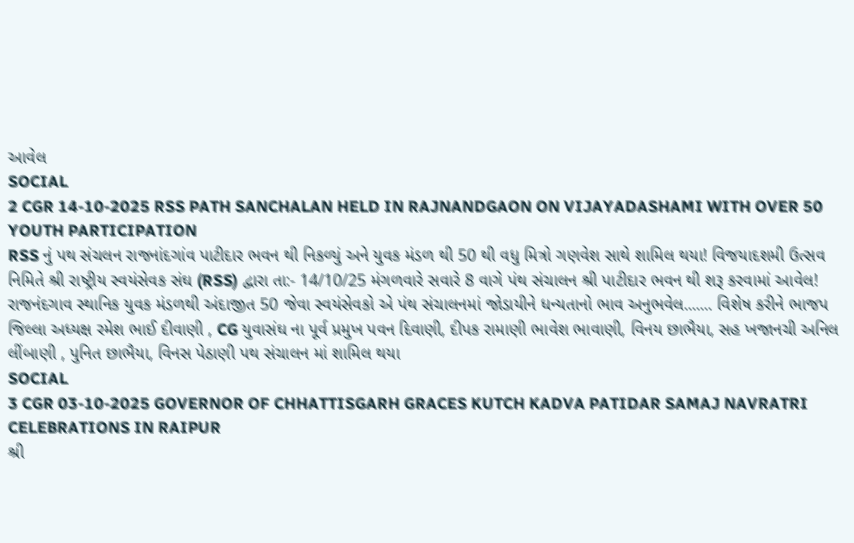આવેલ
SOCIAL
2 CGR 14-10-2025 RSS PATH SANCHALAN HELD IN RAJNANDGAON ON VIJAYADASHAMI WITH OVER 50 YOUTH PARTICIPATION
RSS નું પથ સંચલન રાજનાંદગાંવ પાટીદાર ભવન થી નિકળ્યું અને યુવક મંડળ થી 50 થી વધુ મિત્રો ગણવેશ સાથે શામિલ થયા! વિજયાદશમી ઉત્સવ નિમિતે શ્રી રાષ્ટ્રીય સ્વયંસેવક સંઘ (RSS) દ્વારા તા:- 14/10/25 મંગળવારે સવારે 8 વાગે પંથ સંચાલન શ્રી પાટીદાર ભવન થી શરૂ કરવામાં આવેલ! રાજનંદગાવ સ્થાનિક યુવક મંડળથી અંદાજીત 50 જેવા સ્વયંસેવકો એ પંથ સંચાલનમાં જોડાયીને ધન્યતાનો ભાવ અનુભવેલ....... વિશેષ કરીને ભાજપ જિલ્લા અધ્યક્ષ રમેશ ભાઈ દીવાણી , CG યુવાસંઘ ના પૂર્વ પ્રમુખ પવન દિવાણી, દીપક રામાણી ભાવેશ ભાવાણી, વિનય છાભૈયા, સહ ખજાનચી અનિલ લીંબાણી , પુનિત છાભૈયા, વિનસ પેઠાણી પથ સંચાલન માં શામિલ થયા
SOCIAL
3 CGR 03-10-2025 GOVERNOR OF CHHATTISGARH GRACES KUTCH KADVA PATIDAR SAMAJ NAVRATRI CELEBRATIONS IN RAIPUR
શ્રી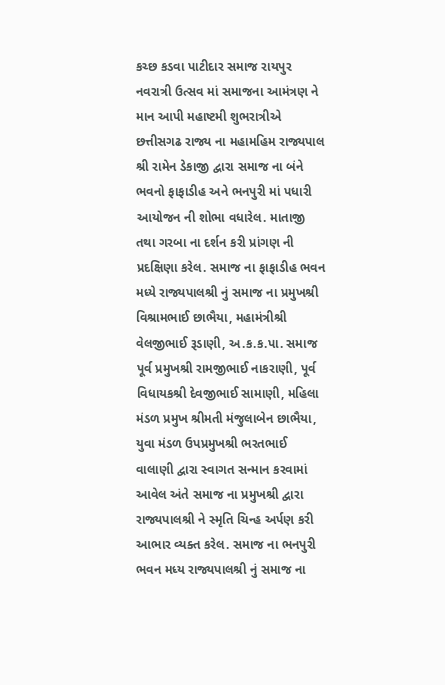કચ્છ કડવા પાટીદાર સમાજ રાયપુર નવરાત્રી ઉત્સવ માં સમાજના આમંત્રણ ને માન આપી મહાષ્ટમી શુભરાત્રીએ છત્તીસગઢ રાજ્ય ના મહામહિમ રાજ્યપાલ શ્રી રામેન ડેકાજી દ્વારા સમાજ ના બંને ભવનો ફાફાડીહ અને ભનપુરી માં પધારી આયોજન ની શોભા વધારેલ. માતાજી તથા ગરબા ના દર્શન કરી પ્રાંગણ ની પ્રદક્ષિણા કરેલ. સમાજ ના ફાફાડીહ ભવન મધ્યે રાજ્યપાલશ્રી નું સમાજ ના પ્રમુખશ્રી વિશ્રામભાઈ છાભૈયા, મહામંત્રીશ્રી વેલજીભાઈ રૂડાણી, અ.ક.ક.પા. સમાજ પૂર્વ પ્રમુખશ્રી રામજીભાઈ નાકરાણી, પૂર્વ વિધાયકશ્રી દેવજીભાઈ સામાણી, મહિલા મંડળ પ્રમુખ શ્રીમતી મંજુલાબેન છાભૈયા, યુવા મંડળ ઉપપ્રમુખશ્રી ભરતભાઈ વાલાણી દ્વારા સ્વાગત સન્માન કરવામાં આવેલ અંતે સમાજ ના પ્રમુખશ્રી દ્વારા રાજ્યપાલશ્રી ને સ્મૃતિ ચિન્હ અર્પણ કરી આભાર વ્યક્ત કરેલ. સમાજ ના ભનપુરી ભવન મધ્ય રાજ્યપાલશ્રી નું સમાજ ના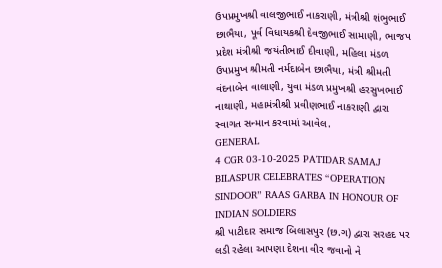ઉપપ્રમુખશ્રી વાલજીભાઈ નાકરાણી, મંત્રીશ્રી શંભુભાઈ છાભૈયા, પૂર્વ વિધાયકશ્રી દેવજીભાઈ સામાણી, ભાજપ પ્રદેશ મંત્રીશ્રી જયંતીભાઈ દીવાણી, મહિલા મંડળ ઉપપ્રમુખ શ્રીમતી નર્મદાબેન છાભૈયા, મંત્રી શ્રીમતી વંદનાબેન વાલાણી, યુવા મંડળ પ્રમુખશ્રી હરસુખભાઈ નાથાણી, મહામંત્રીશ્રી પ્રવીણભાઈ નાકરાણી દ્વારા સ્વાગત સન્માન કરવામાં આવેલ.
GENERAL
4 CGR 03-10-2025 PATIDAR SAMAJ BILASPUR CELEBRATES “OPERATION SINDOOR” RAAS GARBA IN HONOUR OF INDIAN SOLDIERS
શ્રી પાટીદાર સમાજ બિલાસપુર (છ.ગ) દ્વારા સરહદ પર લડી રહેલા આપણા દેશના વીર જવાનો ને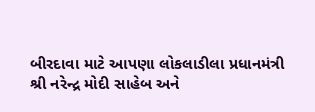બીરદાવા માટે આપણા લોકલાડીલા પ્રધાનમંત્રી શ્રી નરેન્દ્ર મોદી સાહેબ અને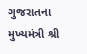ગુજરાતના મુખ્યમંત્રી શ્રી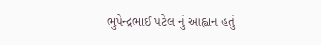ભુપેન્દ્રભાઈ પટેલ નું આહ્વાન હતું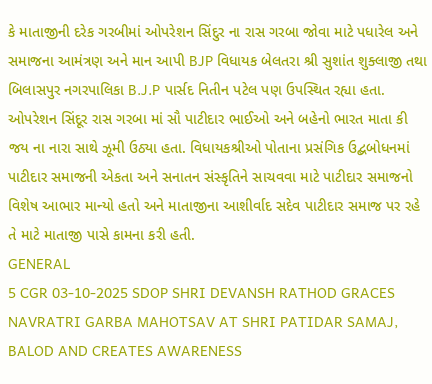કે માતાજીની દરેક ગરબીમાં ઓપરેશન સિંદુર ના રાસ ગરબા જોવા માટે પધારેલ અને સમાજના આમંત્રણ અને માન આપી BJP વિધાયક બેલતરા શ્રી સુશાંત શુક્લાજી તથા બિલાસપુર નગરપાલિકા B.J.P પાર્સદ નિતીન પટેલ પણ ઉપસ્થિત રહ્યા હતા. ઓપરેશન સિંદૂર રાસ ગરબા માં સૌ પાટીદાર ભાઈઓ અને બહેનો ભારત માતા કી જય ના નારા સાથે ઝૂમી ઉઠ્યા હતા. વિધાયકશ્રીઓ પોતાના પ્રસંગિક ઉદ્બબોધનમાં પાટીદાર સમાજની એકતા અને સનાતન સંસ્કૃતિને સાચવવા માટે પાટીદાર સમાજનો વિશેષ આભાર માન્યો હતો અને માતાજીના આશીર્વાદ સદેવ પાટીદાર સમાજ પર રહે તે માટે માતાજી પાસે કામના કરી હતી.
GENERAL
5 CGR 03-10-2025 SDOP SHRI DEVANSH RATHOD GRACES NAVRATRI GARBA MAHOTSAV AT SHRI PATIDAR SAMAJ, BALOD AND CREATES AWARENESS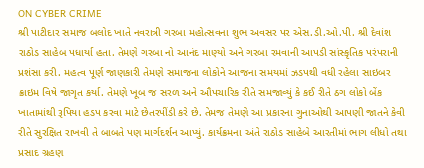ON CYBER CRIME
શ્રી પાટીદાર સમાજ બલોદ ખાતે નવરાત્રી ગરબા મહોત્સવના શુભ અવસર પર એસ.ડી.ઓ.પી. શ્રી દેવાંશ રાઠોડ સાહેબ પધાર્યા હતા. તેમણે ગરબા નો આનંદ માણ્યો અને ગરબા રમવાની આપડી સાંસ્કૃતિક પરંપરાની પ્રશંસા કરી. મહત્વ પૂર્ણ જાણકારી તેમણે સમાજના લોકોને આજના સમયમાં ઝડપથી વધી રહેલા સાઇબર ક્રાઇમ વિષે જાગૃત કર્યા. તેમણે ખૂબ જ સરળ અને ઔપચારિક રીતે સમજાવ્યું કે કઈ રીતે ઠગ લોકો બેંક ખાતામાંથી રૂપિયા હડપ કરવા માટે છેતરપીંડી કરે છે. તેમજ તેમણે આ પ્રકારના ગુનાઓથી આપણી જાતને કેવી રીતે સુરક્ષિત રાખવી તે બાબતે પણ માર્ગદર્શન આપ્યું. કાર્યક્રમના અંતે રાઠોડ સાહેબે આરતીમાં ભાગ લીધો તથા પ્રસાદ ગ્રહણ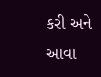કરી અને આવા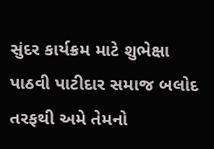સુંદર કાર્યક્રમ માટે શુભેક્ષા પાઠવી પાટીદાર સમાજ બલોદ તરફથી અમે તેમનો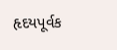હૃદયપૂર્વક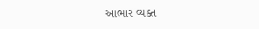આભાર વ્યક્ત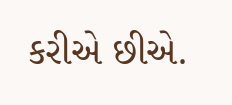કરીએ છીએ.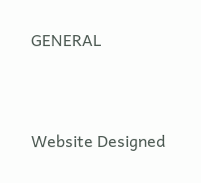GENERAL



Website Designed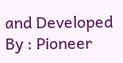and Developed By : Pioneer